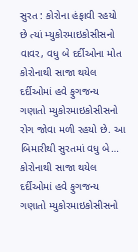સુરત : કોરોના હંફાવી રહયો છે ત્યાં મ્યુકોરમાઇકોસીસનો વાવર, વધુ બે દર્દીઓના મોત
કોરોનાથી સાજા થયેલ દર્દીઓમાં હવે ફુગજન્ય ગણાતો મ્યુકોરમાઇકોસીસનો રોગ જોવા મળી રહયો છે. આ બિમારીથી સુરતમાં વધુ બે…
કોરોનાથી સાજા થયેલ દર્દીઓમાં હવે ફુગજન્ય ગણાતો મ્યુકોરમાઇકોસીસનો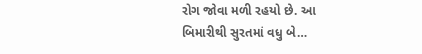રોગ જોવા મળી રહયો છે. આ બિમારીથી સુરતમાં વધુ બે…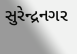સુરેન્દ્રનગર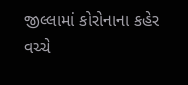જીલ્લામાં કોરોનાના કહેર વચ્ચે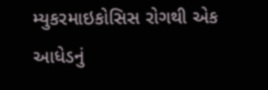મ્યુકરમાઇકોસિસ રોગથી એક આધેડનું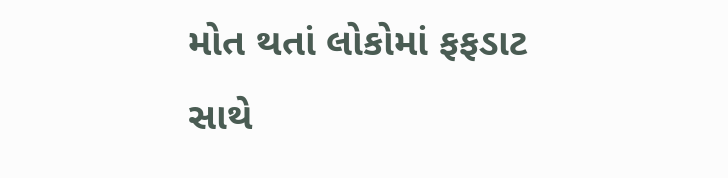મોત થતાં લોકોમાં ફફડાટ સાથે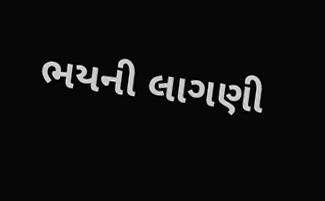ભયની લાગણી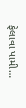ફેલાવા પામી…